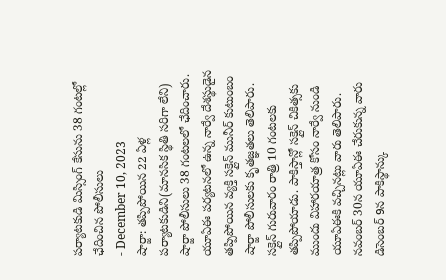పర్యాటకుడి మిస్సింగ్ కేసును 38 గంటల్లో ఛేదించిన పోలీసులు
- December 10, 2023
షార్జా: తప్పిపోయిన 22 ఏళ్ల పర్యాటకుడిని(మానసిక స్థితి సరిగా లేని) షార్జా పోలీసులు 38 గంటలలో ఛేదించారు. యూఏఈ పర్యటనలో ఉన్న నార్వే దేశస్థుడైన తప్పిపోయిన వ్యక్తి సక్లైన్ మునీర్ కుటుంబం షార్జా పోలీసులకు కృతజ్ఞతలు తెలిపారు. సక్లైన్ గురువారం రాత్రి 10 గంటలకు తప్పిపోయాడు. పాకిస్తాన్లో సక్లైన్ చికిత్సకు ముందు విహారయాత్ర కోసం నార్వే నుండి యూఏఈకి వచ్చినట్లు వారు తెలిపారు. నవంబర్ 30న యూఏఈ చేరుకున్న వారు డిసెంబర్ 9న పాకిస్థాన్కు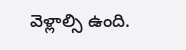వెళ్లాల్సి ఉంది.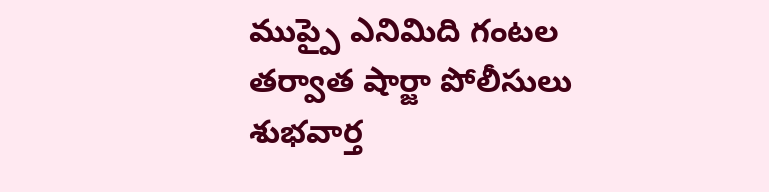ముప్పై ఎనిమిది గంటల తర్వాత షార్జా పోలీసులు శుభవార్త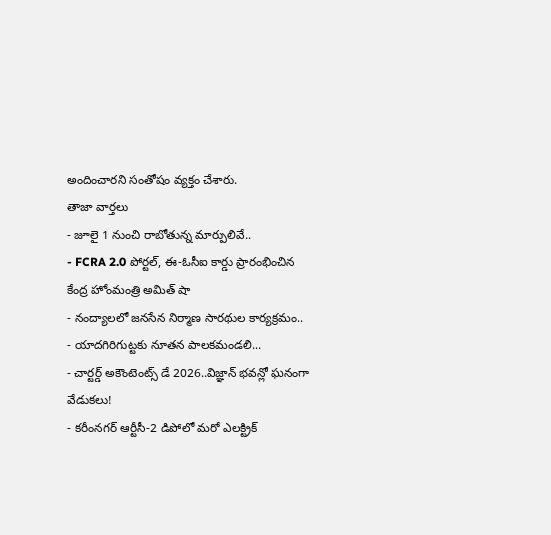అందించారని సంతోషం వ్యక్తం చేశారు.
తాజా వార్తలు
- జూలై 1 నుంచి రాబోతున్న మార్పులివే..
- FCRA 2.0 పోర్టల్, ఈ-ఓసీఐ కార్డు ప్రారంభించిన కేంద్ర హోంమంత్రి అమిత్ షా
- నంద్యాలలో జనసేన నిర్మాణ సారథుల కార్యక్రమం..
- యాదగిరిగుట్టకు నూతన పాలకమండలి...
- చార్టర్డ్ అకౌంటెంట్స్ డే 2026..విజ్ఞాన్ భవన్లో ఘనంగా వేడుకలు!
- కరీంనగర్ ఆర్టీసీ-2 డిపోలో మరో ఎలక్ట్రిక్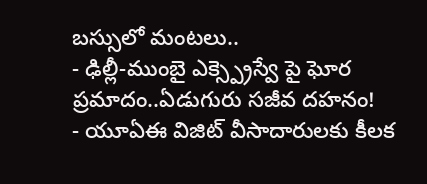బస్సులో మంటలు..
- ఢిల్లీ-ముంబై ఎక్స్ప్రెస్వే పై ఘోర ప్రమాదం..ఏడుగురు సజీవ దహనం!
- యూఏఈ విజిట్ వీసాదారులకు కీలక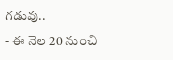గడువు..
- ఈ నెల 20 నుంచి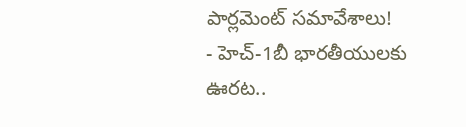పార్లమెంట్ సమావేశాలు!
- హెచ్-1బీ భారతీయులకు ఊరట..